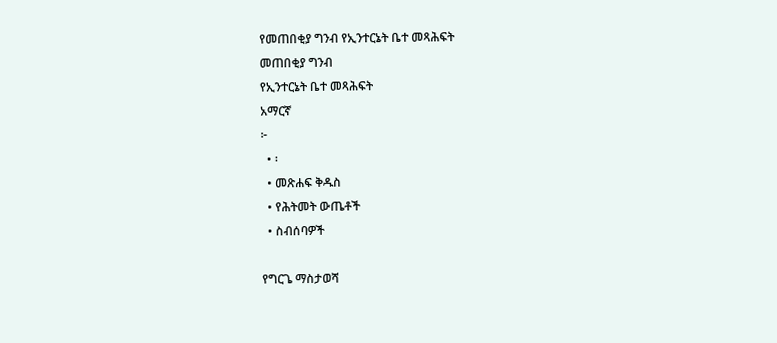የመጠበቂያ ግንብ የኢንተርኔት ቤተ መጻሕፍት
መጠበቂያ ግንብ
የኢንተርኔት ቤተ መጻሕፍት
አማርኛ
፦
  • ፡
  • መጽሐፍ ቅዱስ
  • የሕትመት ውጤቶች
  • ስብሰባዎች

የግርጌ ማስታወሻ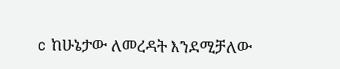c ከሁኔታው ለመረዳት እንደሚቻለው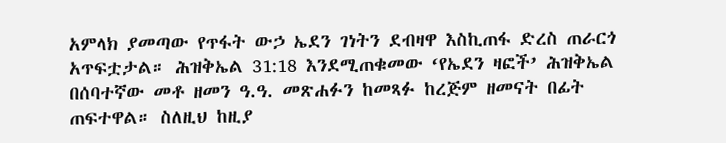አምላክ ያመጣው የጥፋት ውኃ ኤደን ገነትን ደብዛዋ እስኪጠፋ ድረስ ጠራርጎ አጥፍቷታል። ሕዝቅኤል 31:18 እንደሚጠቁመው ‘የኤደን ዛፎች’ ሕዝቅኤል በሰባተኛው መቶ ዘመን ዓ.ዓ. መጽሐፉን ከመጻፉ ከረጅም ዘመናት በፊት ጠፍተዋል። ስለዚህ ከዚያ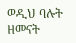ወዲህ ባሉት ዘመናት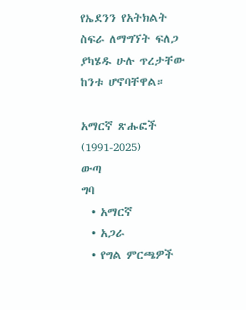የኤደንን የአትክልት ስፍራ ለማግኘት ፍለጋ ያካሄዱ ሁሉ ጥረታቸው ከንቱ ሆኖባቸዋል።

አማርኛ ጽሑፎች (1991-2025)
ውጣ
ግባ
  • አማርኛ
  • አጋራ
  • የግል ምርጫዎች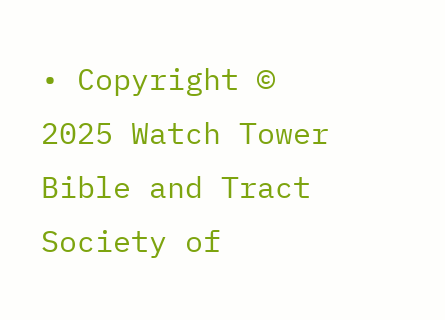• Copyright © 2025 Watch Tower Bible and Tract Society of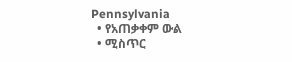Pennsylvania
  • የአጠቃቀም ውል
  • ሚስጥር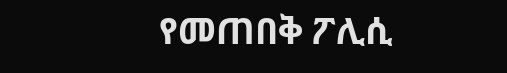የመጠበቅ ፖሊሲ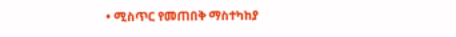• ሚስጥር የመጠበቅ ማስተካከያ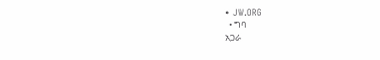• JW.ORG
  • ግባ
አጋራ